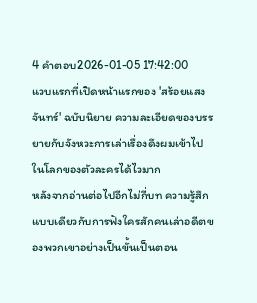4 คำตอบ2026-01-05 17:42:00
แวบแรกที่เปิดหน้าแรกของ 'สร้อยแสงจันทร์' ฉบับนิยาย ความละเอียดของบรรยายกับจังหวะการเล่าเรื่องดึงผมเข้าไปในโลกของตัวละครได้ไวมาก
หลังจากอ่านต่อไปอีกไม่กี่บท ความรู้สึกแบบเดียวกับการฟังใครสักคนเล่าอดีตของพวกเขาอย่างเป็นขั้นเป็นตอน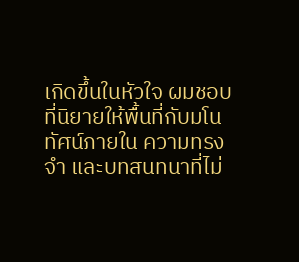เกิดขึ้นในหัวใจ ผมชอบที่นิยายให้พื้นที่กับมโนทัศน์ภายใน ความทรงจำ และบทสนทนาที่ไม่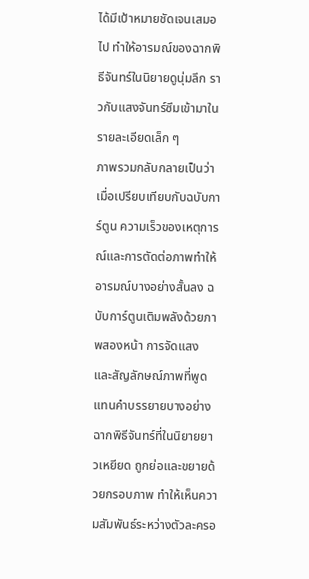ได้มีเป้าหมายชัดเจนเสมอไป ทำให้อารมณ์ของฉากพิธีจันทร์ในนิยายดูนุ่มลึก ราวกับแสงจันทร์ซึมเข้ามาในรายละเอียดเล็ก ๆ
ภาพรวมกลับกลายเป็นว่าเมื่อเปรียบเทียบกับฉบับการ์ตูน ความเร็วของเหตุการณ์และการตัดต่อภาพทำให้อารมณ์บางอย่างสั้นลง ฉบับการ์ตูนเติมพลังด้วยภาพสองหน้า การจัดแสง และสัญลักษณ์ภาพที่พูดแทนคำบรรยายบางอย่าง ฉากพิธีจันทร์ที่ในนิยายยาวเหยียด ถูกย่อและขยายด้วยกรอบภาพ ทำให้เห็นความสัมพันธ์ระหว่างตัวละครอ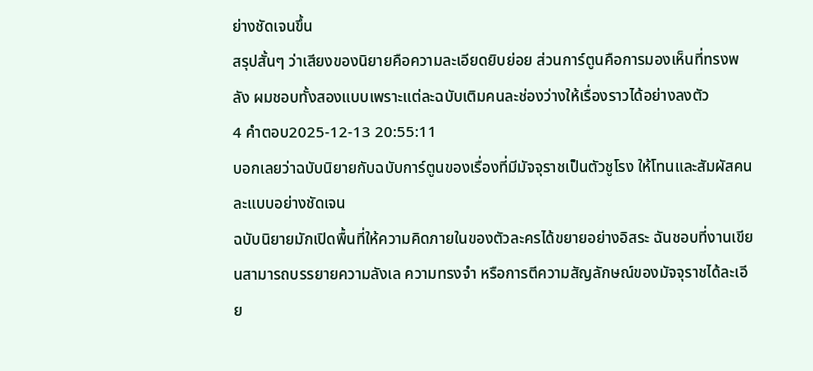ย่างชัดเจนขึ้น
สรุปสั้นๆ ว่าเสียงของนิยายคือความละเอียดยิบย่อย ส่วนการ์ตูนคือการมองเห็นที่ทรงพลัง ผมชอบทั้งสองแบบเพราะแต่ละฉบับเติมคนละช่องว่างให้เรื่องราวได้อย่างลงตัว
4 คำตอบ2025-12-13 20:55:11
บอกเลยว่าฉบับนิยายกับฉบับการ์ตูนของเรื่องที่มีมัจจุราชเป็นตัวชูโรง ให้โทนและสัมผัสคนละแบบอย่างชัดเจน
ฉบับนิยายมักเปิดพื้นที่ให้ความคิดภายในของตัวละครได้ขยายอย่างอิสระ ฉันชอบที่งานเขียนสามารถบรรยายความลังเล ความทรงจำ หรือการตีความสัญลักษณ์ของมัจจุราชได้ละเอีย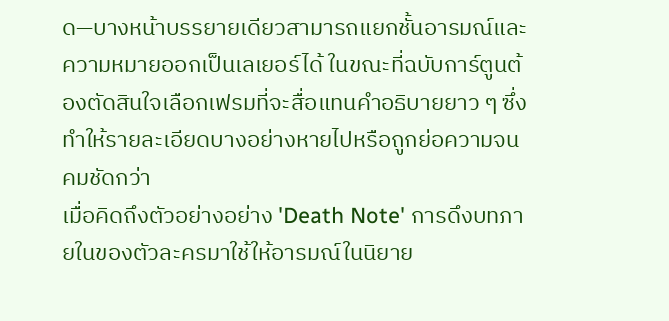ด—บางหน้าบรรยายเดียวสามารถแยกชั้นอารมณ์และความหมายออกเป็นเลเยอร์ได้ ในขณะที่ฉบับการ์ตูนต้องตัดสินใจเลือกเฟรมที่จะสื่อแทนคำอธิบายยาว ๆ ซึ่งทำให้รายละเอียดบางอย่างหายไปหรือถูกย่อความจนคมชัดกว่า
เมื่อคิดถึงตัวอย่างอย่าง 'Death Note' การดึงบทภายในของตัวละครมาใช้ให้อารมณ์ในนิยาย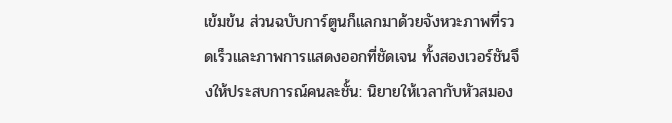เข้มข้น ส่วนฉบับการ์ตูนก็แลกมาด้วยจังหวะภาพที่รวดเร็วและภาพการแสดงออกที่ชัดเจน ทั้งสองเวอร์ชันจึงให้ประสบการณ์คนละชั้น: นิยายให้เวลากับหัวสมอง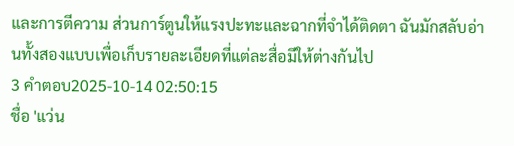และการตีความ ส่วนการ์ตูนให้แรงปะทะและฉากที่จำได้ติดตา ฉันมักสลับอ่านทั้งสองแบบเพื่อเก็บรายละเอียดที่แต่ละสื่อมีให้ต่างกันไป
3 คำตอบ2025-10-14 02:50:15
ชื่อ 'แว่น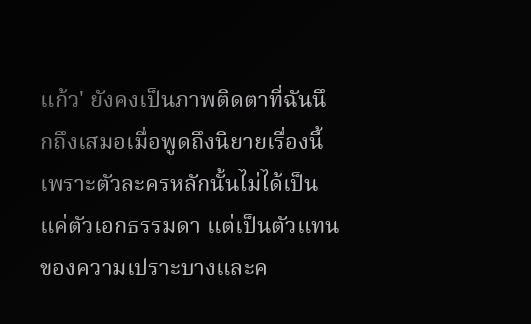แก้ว' ยังคงเป็นภาพติดตาที่ฉันนึกถึงเสมอเมื่อพูดถึงนิยายเรื่องนี้ เพราะตัวละครหลักนั้นไม่ได้เป็นแค่ตัวเอกธรรมดา แต่เป็นตัวแทนของความเปราะบางและค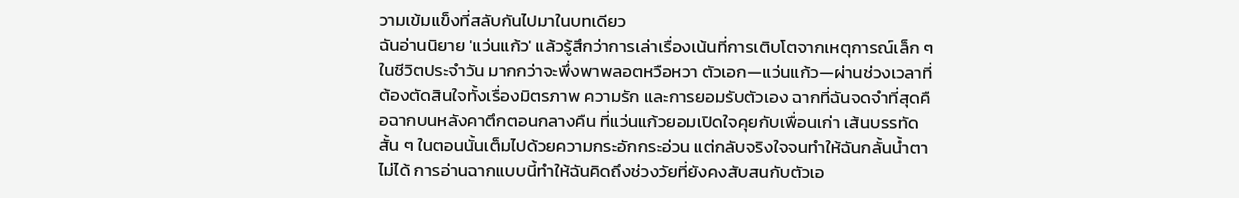วามเข้มแข็งที่สลับกันไปมาในบทเดียว
ฉันอ่านนิยาย 'แว่นแก้ว' แล้วรู้สึกว่าการเล่าเรื่องเน้นที่การเติบโตจากเหตุการณ์เล็ก ๆ ในชีวิตประจำวัน มากกว่าจะพึ่งพาพลอตหวือหวา ตัวเอก—แว่นแก้ว—ผ่านช่วงเวลาที่ต้องตัดสินใจทั้งเรื่องมิตรภาพ ความรัก และการยอมรับตัวเอง ฉากที่ฉันจดจำที่สุดคือฉากบนหลังคาตึกตอนกลางคืน ที่แว่นแก้วยอมเปิดใจคุยกับเพื่อนเก่า เส้นบรรทัดสั้น ๆ ในตอนนั้นเต็มไปด้วยความกระอักกระอ่วน แต่กลับจริงใจจนทำให้ฉันกลั้นน้ำตาไม่ได้ การอ่านฉากแบบนี้ทำให้ฉันคิดถึงช่วงวัยที่ยังคงสับสนกับตัวเอ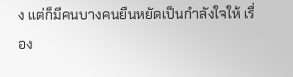ง แต่ก็มีคนบางคนยืนหยัดเป็นกำลังใจให้ เรื่อง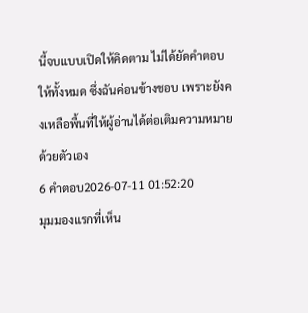นี้จบแบบเปิดให้คิดตาม ไม่ได้ยัดคำตอบให้ทั้งหมด ซึ่งฉันค่อนข้างชอบ เพราะยังคงเหลือพื้นที่ให้ผู้อ่านได้ต่อเติมความหมายด้วยตัวเอง
6 คำตอบ2026-07-11 01:52:20
มุมมองแรกที่เห็น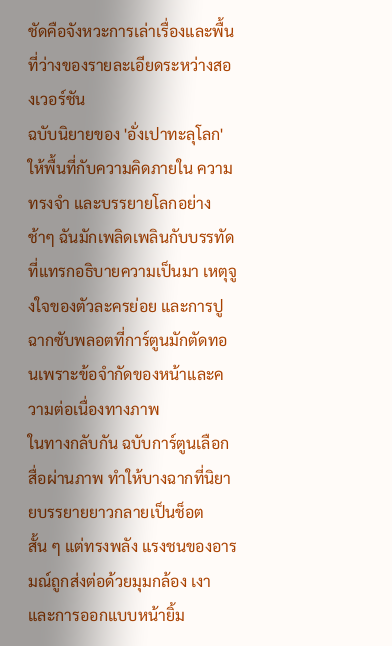ชัดคือจังหวะการเล่าเรื่องและพื้นที่ว่างของรายละเอียดระหว่างสองเวอร์ชัน
ฉบับนิยายของ 'อั่งเปาทะลุโลก' ให้พื้นที่กับความคิดภายใน ความทรงจำ และบรรยายโลกอย่างช้าๆ ฉันมักเพลิดเพลินกับบรรทัดที่แทรกอธิบายความเป็นมา เหตุจูงใจของตัวละครย่อย และการปูฉากซับพลอตที่การ์ตูนมักตัดทอนเพราะข้อจำกัดของหน้าและความต่อเนื่องทางภาพ
ในทางกลับกัน ฉบับการ์ตูนเลือกสื่อผ่านภาพ ทำให้บางฉากที่นิยายบรรยายยาวกลายเป็นช็อตสั้น ๆ แต่ทรงพลัง แรงชนของอารมณ์ถูกส่งต่อด้วยมุมกล้อง เงา และการออกแบบหน้ายิ้ม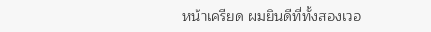หน้าเครียด ผมยินดีที่ทั้งสองเวอ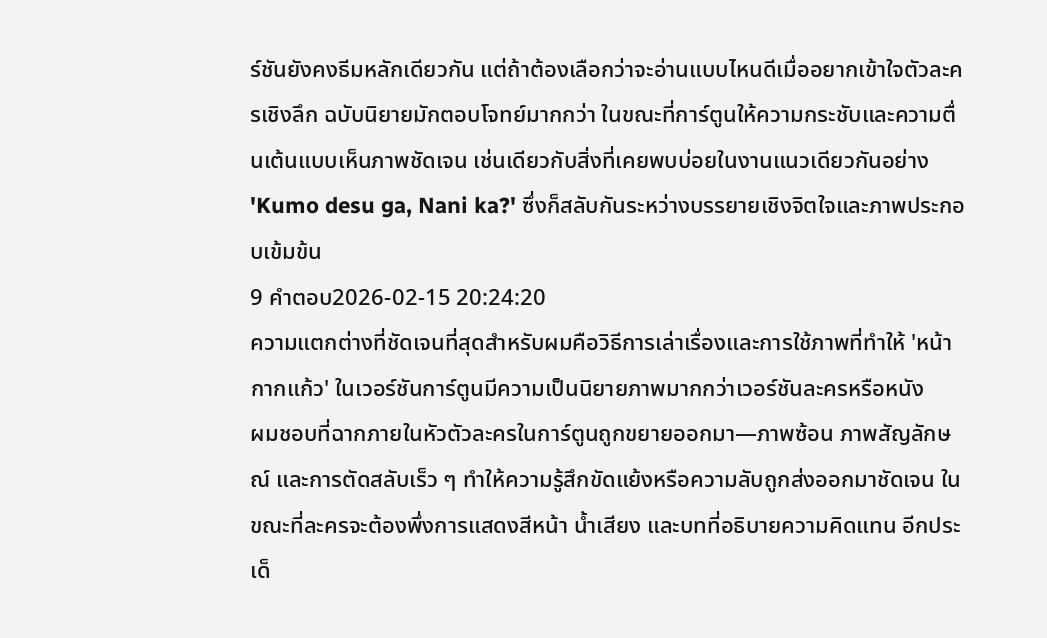ร์ชันยังคงธีมหลักเดียวกัน แต่ถ้าต้องเลือกว่าจะอ่านแบบไหนดีเมื่ออยากเข้าใจตัวละครเชิงลึก ฉบับนิยายมักตอบโจทย์มากกว่า ในขณะที่การ์ตูนให้ความกระชับและความตื่นเต้นแบบเห็นภาพชัดเจน เช่นเดียวกับสิ่งที่เคยพบบ่อยในงานแนวเดียวกันอย่าง 'Kumo desu ga, Nani ka?' ซึ่งก็สลับกันระหว่างบรรยายเชิงจิตใจและภาพประกอบเข้มข้น
9 คำตอบ2026-02-15 20:24:20
ความแตกต่างที่ชัดเจนที่สุดสำหรับผมคือวิธีการเล่าเรื่องและการใช้ภาพที่ทำให้ 'หน้ากากแก้ว' ในเวอร์ชันการ์ตูนมีความเป็นนิยายภาพมากกว่าเวอร์ชันละครหรือหนัง
ผมชอบที่ฉากภายในหัวตัวละครในการ์ตูนถูกขยายออกมา—ภาพซ้อน ภาพสัญลักษณ์ และการตัดสลับเร็ว ๆ ทำให้ความรู้สึกขัดแย้งหรือความลับถูกส่งออกมาชัดเจน ในขณะที่ละครจะต้องพึ่งการแสดงสีหน้า น้ำเสียง และบทที่อธิบายความคิดแทน อีกประเด็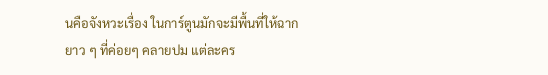นคือจังหวะเรื่อง ในการ์ตูนมักจะมีพื้นที่ให้ฉากยาว ๆ ที่ค่อยๆ คลายปม แต่ละคร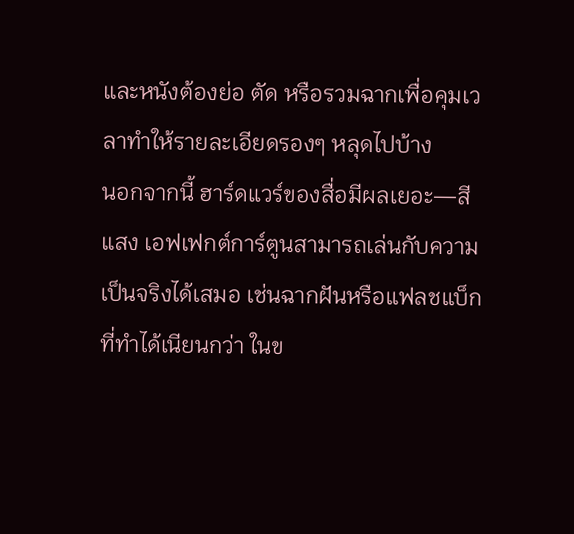และหนังต้องย่อ ตัด หรือรวมฉากเพื่อคุมเวลาทำให้รายละเอียดรองๆ หลุดไปบ้าง
นอกจากนี้ ฮาร์ดแวร์ของสื่อมีผลเยอะ—สี แสง เอฟเฟกต์การ์ตูนสามารถเล่นกับความเป็นจริงได้เสมอ เช่นฉากฝันหรือแฟลชแบ็กที่ทำได้เนียนกว่า ในข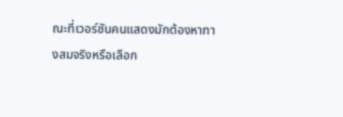ณะที่เวอร์ชันคนแสดงมักต้องหาทางสมจริงหรือเลือก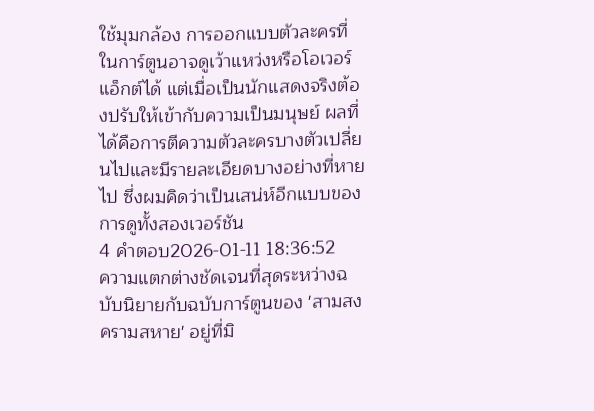ใช้มุมกล้อง การออกแบบตัวละครที่ในการ์ตูนอาจดูเว้าแหว่งหรือโอเวอร์แอ็กต์ได้ แต่เมื่อเป็นนักแสดงจริงต้องปรับให้เข้ากับความเป็นมนุษย์ ผลที่ได้คือการตีความตัวละครบางตัวเปลี่ยนไปและมีรายละเอียดบางอย่างที่หายไป ซึ่งผมคิดว่าเป็นเสน่ห์อีกแบบของการดูทั้งสองเวอร์ชัน
4 คำตอบ2026-01-11 18:36:52
ความแตกต่างชัดเจนที่สุดระหว่างฉบับนิยายกับฉบับการ์ตูนของ 'สามสงครามสหาย' อยู่ที่มิ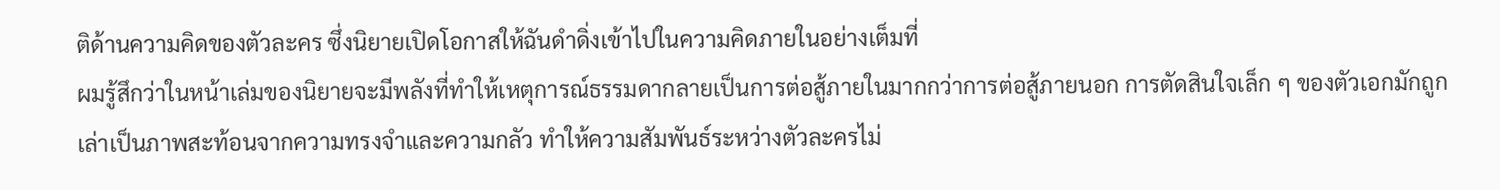ติด้านความคิดของตัวละคร ซึ่งนิยายเปิดโอกาสให้ฉันดำดิ่งเข้าไปในความคิดภายในอย่างเต็มที่
ผมรู้สึกว่าในหน้าเล่มของนิยายจะมีพลังที่ทำให้เหตุการณ์ธรรมดากลายเป็นการต่อสู้ภายในมากกว่าการต่อสู้ภายนอก การตัดสินใจเล็ก ๆ ของตัวเอกมักถูกเล่าเป็นภาพสะท้อนจากความทรงจำและความกลัว ทำให้ความสัมพันธ์ระหว่างตัวละครไม่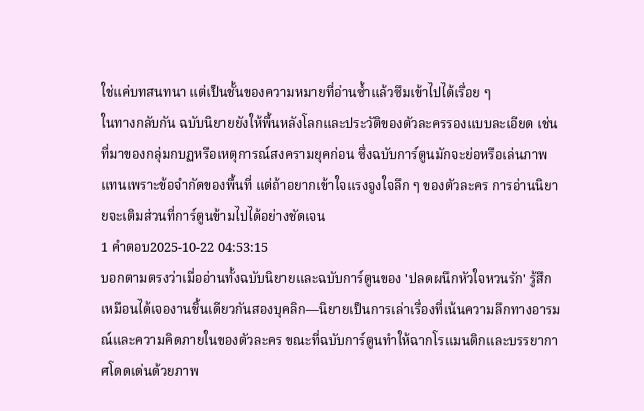ใช่แค่บทสนทนา แต่เป็นชั้นของความหมายที่อ่านซ้ำแล้วซึมเข้าไปได้เรื่อย ๆ
ในทางกลับกัน ฉบับนิยายยังให้พื้นหลังโลกและประวัติของตัวละครรองแบบละเอียด เช่น ที่มาของกลุ่มกบฏหรือเหตุการณ์สงครามยุคก่อน ซึ่งฉบับการ์ตูนมักจะย่อหรือเล่นภาพแทนเพราะข้อจำกัดของพื้นที่ แต่ถ้าอยากเข้าใจแรงจูงใจลึก ๆ ของตัวละคร การอ่านนิยายจะเติมส่วนที่การ์ตูนข้ามไปได้อย่างชัดเจน
1 คำตอบ2025-10-22 04:53:15
บอกตามตรงว่าเมื่ออ่านทั้งฉบับนิยายและฉบับการ์ตูนของ 'ปลดผนึกหัวใจหวนรัก' รู้สึกเหมือนได้เจองานชิ้นเดียวกันสองบุคลิก—นิยายเป็นการเล่าเรื่องที่เน้นความลึกทางอารมณ์และความคิดภายในของตัวละคร ขณะที่ฉบับการ์ตูนทำให้ฉากโรแมนติกและบรรยากาศโดดเด่นด้วยภาพ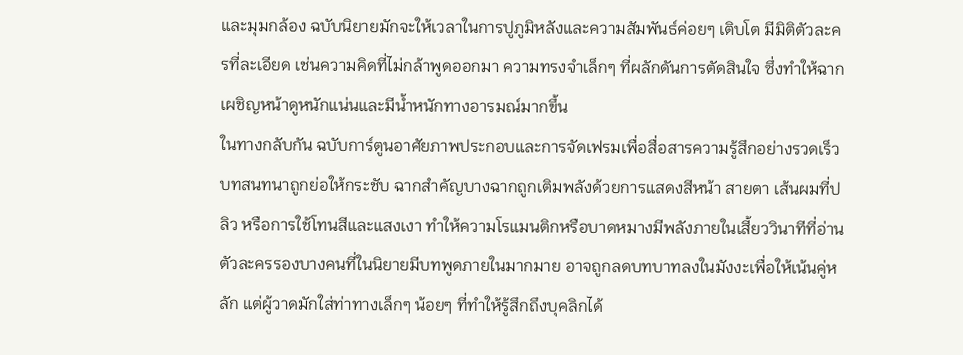และมุมกล้อง ฉบับนิยายมักจะให้เวลาในการปูภูมิหลังและความสัมพันธ์ค่อยๆ เติบโต มีมิติตัวละครที่ละเอียด เช่นความคิดที่ไม่กล้าพูดออกมา ความทรงจำเล็กๆ ที่ผลักดันการตัดสินใจ ซึ่งทำให้ฉากเผชิญหน้าดูหนักแน่นและมีน้ำหนักทางอารมณ์มากขึ้น
ในทางกลับกัน ฉบับการ์ตูนอาศัยภาพประกอบและการจัดเฟรมเพื่อสื่อสารความรู้สึกอย่างรวดเร็ว บทสนทนาถูกย่อให้กระชับ ฉากสำคัญบางฉากถูกเติมพลังด้วยการแสดงสีหน้า สายตา เส้นผมที่ปลิว หรือการใช้โทนสีและแสงเงา ทำให้ความโรแมนติกหรือบาดหมางมีพลังภายในเสี้ยววินาทีที่อ่าน ตัวละครรองบางคนที่ในนิยายมีบทพูดภายในมากมาย อาจถูกลดบทบาทลงในมังงะเพื่อให้เน้นคู่หลัก แต่ผู้วาดมักใส่ท่าทางเล็กๆ น้อยๆ ที่ทำให้รู้สึกถึงบุคลิกได้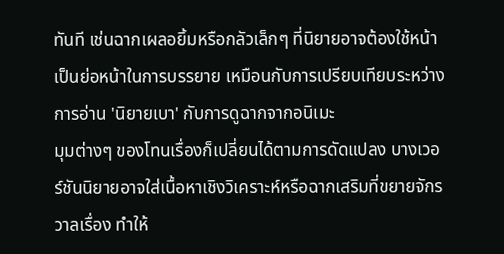ทันที เช่นฉากเผลอยิ้มหรือกลัวเล็กๆ ที่นิยายอาจต้องใช้หน้าเป็นย่อหน้าในการบรรยาย เหมือนกับการเปรียบเทียบระหว่างการอ่าน 'นิยายเบา' กับการดูฉากจากอนิเมะ
มุมต่างๆ ของโทนเรื่องก็เปลี่ยนได้ตามการดัดแปลง บางเวอร์ชันนิยายอาจใส่เนื้อหาเชิงวิเคราะห์หรือฉากเสริมที่ขยายจักรวาลเรื่อง ทำให้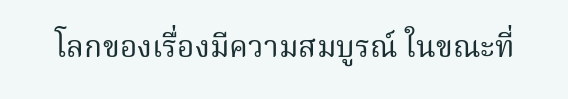โลกของเรื่องมีความสมบูรณ์ ในขณะที่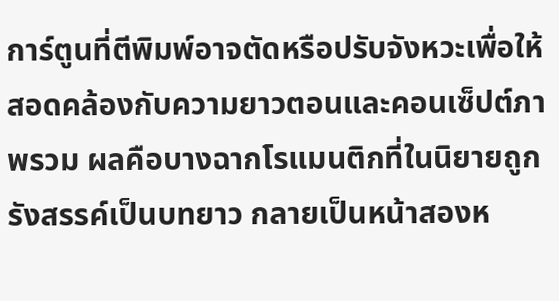การ์ตูนที่ตีพิมพ์อาจตัดหรือปรับจังหวะเพื่อให้สอดคล้องกับความยาวตอนและคอนเซ็ปต์ภาพรวม ผลคือบางฉากโรแมนติกที่ในนิยายถูกรังสรรค์เป็นบทยาว กลายเป็นหน้าสองห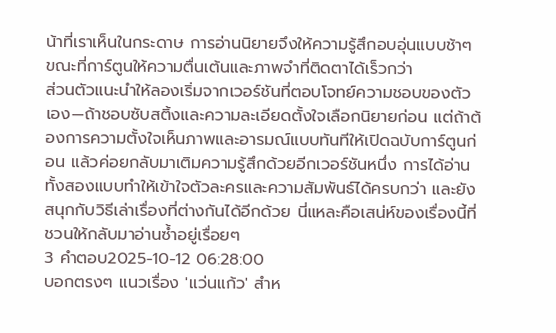น้าที่เราเห็นในกระดาษ การอ่านนิยายจึงให้ความรู้สึกอบอุ่นแบบช้าๆ ขณะที่การ์ตูนให้ความตื่นเต้นและภาพจำที่ติดตาได้เร็วกว่า
ส่วนตัวแนะนำให้ลองเริ่มจากเวอร์ชันที่ตอบโจทย์ความชอบของตัวเอง—ถ้าชอบซับสติ้งและความละเอียดตั้งใจเลือกนิยายก่อน แต่ถ้าต้องการความตั้งใจเห็นภาพและอารมณ์แบบทันทีให้เปิดฉบับการ์ตูนก่อน แล้วค่อยกลับมาเติมความรู้สึกด้วยอีกเวอร์ชันหนึ่ง การได้อ่านทั้งสองแบบทำให้เข้าใจตัวละครและความสัมพันธ์ได้ครบกว่า และยังสนุกกับวิธีเล่าเรื่องที่ต่างกันได้อีกด้วย นี่แหละคือเสน่ห์ของเรื่องนี้ที่ชวนให้กลับมาอ่านซ้ำอยู่เรื่อยๆ
3 คำตอบ2025-10-12 06:28:00
บอกตรงๆ แนวเรื่อง 'แว่นแก้ว' สำห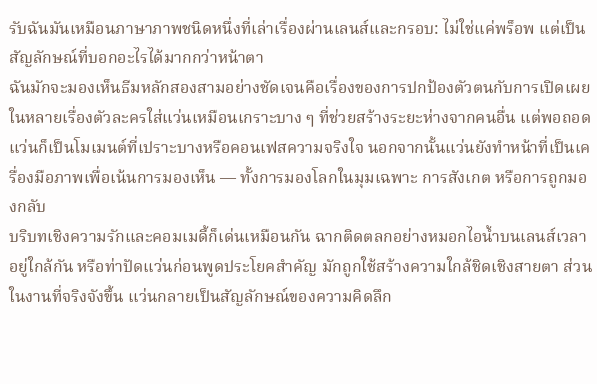รับฉันมันเหมือนภาษาภาพชนิดหนึ่งที่เล่าเรื่องผ่านเลนส์และกรอบ: ไม่ใช่แค่พร็อพ แต่เป็นสัญลักษณ์ที่บอกอะไรได้มากกว่าหน้าตา
ฉันมักจะมองเห็นธีมหลักสองสามอย่างชัดเจนคือเรื่องของการปกป้องตัวตนกับการเปิดเผย ในหลายเรื่องตัวละครใส่แว่นเหมือนเกราะบาง ๆ ที่ช่วยสร้างระยะห่างจากคนอื่น แต่พอถอดแว่นก็เป็นโมเมนต์ที่เปราะบางหรือคอนเฟสความจริงใจ นอกจากนั้นแว่นยังทำหน้าที่เป็นเครื่องมือภาพเพื่อเน้นการมองเห็น — ทั้งการมองโลกในมุมเฉพาะ การสังเกต หรือการถูกมองกลับ
บริบทเชิงความรักและคอมเมดี้ก็เด่นเหมือนกัน ฉากติดตลกอย่างหมอกไอน้ำบนเลนส์เวลาอยู่ใกล้กัน หรือท่าปัดแว่นก่อนพูดประโยคสำคัญ มักถูกใช้สร้างความใกล้ชิดเชิงสายตา ส่วนในงานที่จริงจังขึ้น แว่นกลายเป็นสัญลักษณ์ของความคิดลึก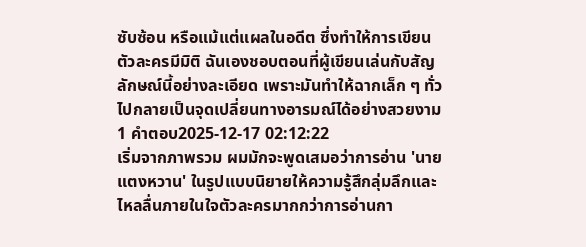ซับซ้อน หรือแม้แต่แผลในอดีต ซึ่งทำให้การเขียนตัวละครมีมิติ ฉันเองชอบตอนที่ผู้เขียนเล่นกับสัญลักษณ์นี้อย่างละเอียด เพราะมันทำให้ฉากเล็ก ๆ ทั่วไปกลายเป็นจุดเปลี่ยนทางอารมณ์ได้อย่างสวยงาม
1 คำตอบ2025-12-17 02:12:22
เริ่มจากภาพรวม ผมมักจะพูดเสมอว่าการอ่าน 'นายแตงหวาน' ในรูปแบบนิยายให้ความรู้สึกลุ่มลึกและไหลลื่นภายในใจตัวละครมากกว่าการอ่านกา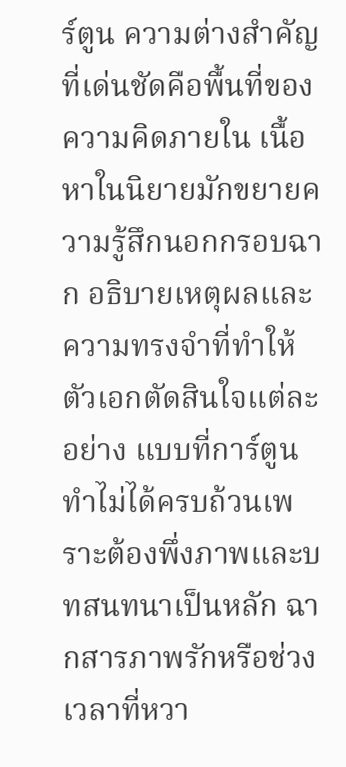ร์ตูน ความต่างสำคัญที่เด่นชัดคือพื้นที่ของความคิดภายใน เนื้อหาในนิยายมักขยายความรู้สึกนอกกรอบฉาก อธิบายเหตุผลและความทรงจำที่ทำให้ตัวเอกตัดสินใจแต่ละอย่าง แบบที่การ์ตูนทำไม่ได้ครบถ้วนเพราะต้องพึ่งภาพและบทสนทนาเป็นหลัก ฉากสารภาพรักหรือช่วงเวลาที่หวา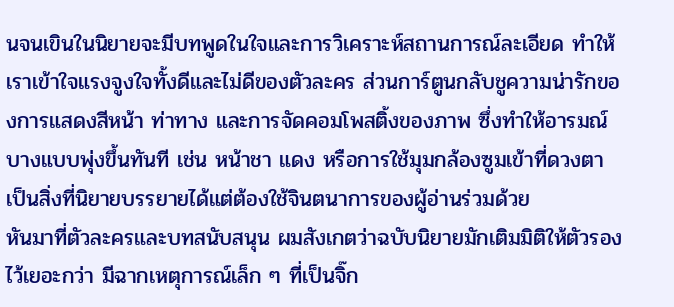นจนเขินในนิยายจะมีบทพูดในใจและการวิเคราะห์สถานการณ์ละเอียด ทำให้เราเข้าใจแรงจูงใจทั้งดีและไม่ดีของตัวละคร ส่วนการ์ตูนกลับชูความน่ารักของการแสดงสีหน้า ท่าทาง และการจัดคอมโพสติ้งของภาพ ซึ่งทำให้อารมณ์บางแบบพุ่งขึ้นทันที เช่น หน้าชา แดง หรือการใช้มุมกล้องซูมเข้าที่ดวงตา เป็นสิ่งที่นิยายบรรยายได้แต่ต้องใช้จินตนาการของผู้อ่านร่วมด้วย
หันมาที่ตัวละครและบทสนับสนุน ผมสังเกตว่าฉบับนิยายมักเติมมิติให้ตัวรองไว้เยอะกว่า มีฉากเหตุการณ์เล็ก ๆ ที่เป็นจิ๊ก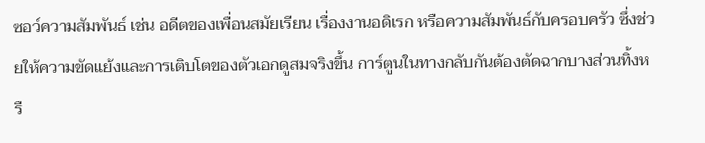ซอว์ความสัมพันธ์ เช่น อดีตของเพื่อนสมัยเรียน เรื่องงานอดิเรก หรือความสัมพันธ์กับครอบครัว ซึ่งช่วยให้ความขัดแย้งและการเติบโตของตัวเอกดูสมจริงขึ้น การ์ตูนในทางกลับกันต้องตัดฉากบางส่วนทิ้งหรื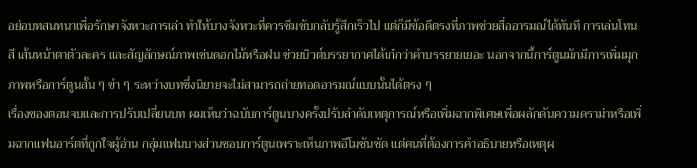อย่อบทสนทนาเพื่อรักษาจังหวะการเล่า ทำให้บางจังหวะที่ควรซึมซับกลับรู้สึกเร็วไป แต่ก็มีข้อดีตรงที่ภาพช่วยสื่ออารมณ์ได้ทันที การเล่นโทนสี เส้นหน้าตาตัวละคร และสัญลักษณ์ภาพเช่นดอกไม้หรือฝน ช่วยบิวต์บรรยากาศได้เก๋กว่าคำบรรยายเยอะ นอกจากนี้การ์ตูนมักมีการเพิ่มมุกภาพหรือการ์ตูนสั้น ๆ ขำ ๆ ระหว่างบทซึ่งนิยายจะไม่สามารถถ่ายทอดอารมณ์แบบนั้นได้ตรง ๆ
เรื่องของตอนจบและการปรับเปลี่ยนบท ผมเห็นว่าฉบับการ์ตูนบางครั้งปรับลำดับเหตุการณ์หรือเพิ่มฉากพิเศษเพื่อผลักดันความดราม่าหรือเพิ่มฉากแฟนอาร์ตที่ถูกใจผู้อ่าน กลุ่มแฟนบางส่วนชอบการ์ตูนเพราะเห็นภาพอีโมชันชัด แต่คนที่ต้องการคำอธิบายหรือเหตุผ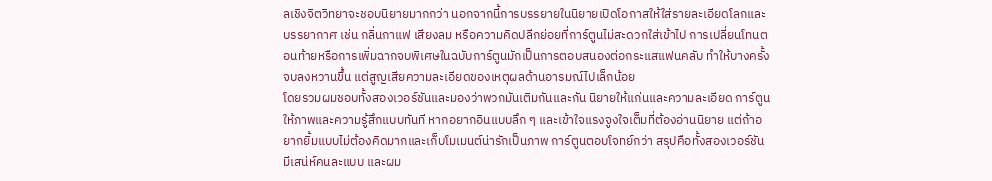ลเชิงจิตวิทยาจะชอบนิยายมากกว่า นอกจากนี้การบรรยายในนิยายเปิดโอกาสให้ใส่รายละเอียดโลกและบรรยากาศ เช่น กลิ่นกาแฟ เสียงลม หรือความคิดปลีกย่อยที่การ์ตูนไม่สะดวกใส่เข้าไป การเปลี่ยนโทนตอนท้ายหรือการเพิ่มฉากจบพิเศษในฉบับการ์ตูนมักเป็นการตอบสนองต่อกระแสแฟนคลับ ทำให้บางครั้งจบลงหวานขึ้น แต่สูญเสียความละเอียดของเหตุผลด้านอารมณ์ไปเล็กน้อย
โดยรวมผมชอบทั้งสองเวอร์ชันและมองว่าพวกมันเติมกันและกัน นิยายให้แก่นและความละเอียด การ์ตูนให้ภาพและความรู้สึกแบบทันที หากอยากอินแบบลึก ๆ และเข้าใจแรงจูงใจเต็มที่ต้องอ่านนิยาย แต่ถ้าอยากยิ้มแบบไม่ต้องคิดมากและเก็บโมเมนต์น่ารักเป็นภาพ การ์ตูนตอบโจทย์กว่า สรุปคือทั้งสองเวอร์ชันมีเสน่ห์คนละแบบ และผม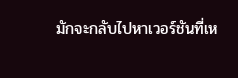มักจะกลับไปหาเวอร์ชันที่เห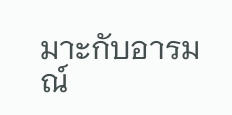มาะกับอารมณ์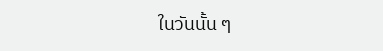ในวันนั้น ๆ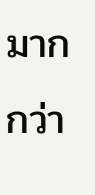มากกว่า